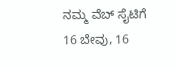ನಮ್ಮ ವೆಬ್ ಸೈಟಿಗೆ 16 ಬೇವು, 16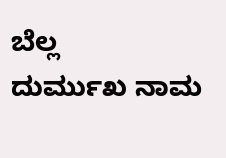ಬೆಲ್ಲ
ದುರ್ಮುಖ ನಾಮ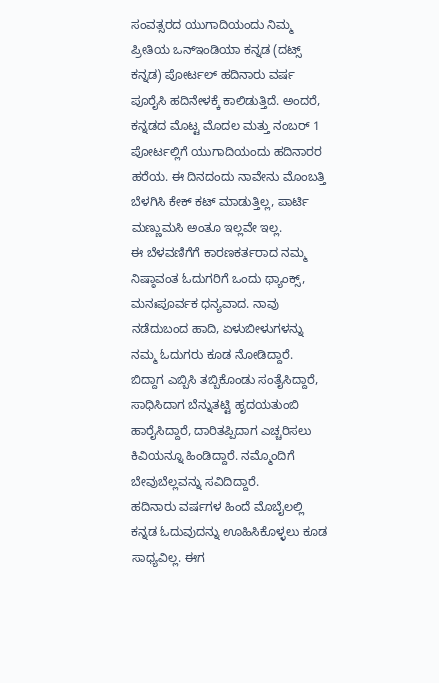ಸಂವತ್ಸರದ ಯುಗಾದಿಯಂದು ನಿಮ್ಮ ಪ್ರೀತಿಯ ಒನ್ಇಂಡಿಯಾ ಕನ್ನಡ (ದಟ್ಸ್ ಕನ್ನಡ) ಪೋರ್ಟಲ್ ಹದಿನಾರು ವರ್ಷ ಪೂರೈಸಿ ಹದಿನೇಳಕ್ಕೆ ಕಾಲಿಡುತ್ತಿದೆ. ಅಂದರೆ, ಕನ್ನಡದ ಮೊಟ್ಟ ಮೊದಲ ಮತ್ತು ನಂಬರ್ 1 ಪೋರ್ಟಲ್ಲಿಗೆ ಯುಗಾದಿಯಂದು ಹದಿನಾರರ ಹರೆಯ. ಈ ದಿನದಂದು ನಾವೇನು ಮೊಂಬತ್ತಿ ಬೆಳಗಿಸಿ ಕೇಕ್ ಕಟ್ ಮಾಡುತ್ತಿಲ್ಲ, ಪಾರ್ಟಿ ಮಣ್ಣುಮಸಿ ಅಂತೂ ಇಲ್ಲವೇ ಇಲ್ಲ.
ಈ ಬೆಳವಣಿಗೆಗೆ ಕಾರಣಕರ್ತರಾದ ನಮ್ಮ ನಿಷ್ಠಾವಂತ ಓದುಗರಿಗೆ ಒಂದು ಥ್ಯಾಂಕ್ಸ್, ಮನಃಪೂರ್ವಕ ಧನ್ಯವಾದ. ನಾವು ನಡೆದುಬಂದ ಹಾದಿ, ಏಳುಬೀಳುಗಳನ್ನು ನಮ್ಮ ಓದುಗರು ಕೂಡ ನೋಡಿದ್ದಾರೆ. ಬಿದ್ದಾಗ ಎಬ್ಬಿಸಿ ತಬ್ಬಿಕೊಂಡು ಸಂತೈಸಿದ್ದಾರೆ, ಸಾಧಿಸಿದಾಗ ಬೆನ್ನುತಟ್ಟಿ ಹೃದಯತುಂಬಿ ಹಾರೈಸಿದ್ದಾರೆ, ದಾರಿತಪ್ಪಿದಾಗ ಎಚ್ಚರಿಸಲು ಕಿವಿಯನ್ನೂ ಹಿಂಡಿದ್ದಾರೆ. ನಮ್ಮೊಂದಿಗೆ ಬೇವುಬೆಲ್ಲವನ್ನು ಸವಿದಿದ್ದಾರೆ.
ಹದಿನಾರು ವರ್ಷಗಳ ಹಿಂದೆ ಮೊಬೈಲಲ್ಲಿ ಕನ್ನಡ ಓದುವುದನ್ನು ಊಹಿಸಿಕೊಳ್ಳಲು ಕೂಡ ಸಾಧ್ಯವಿಲ್ಲ. ಈಗ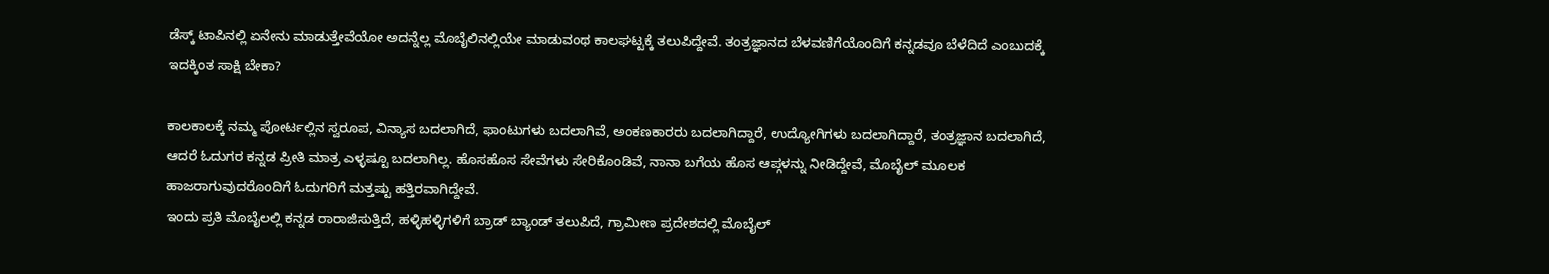ಡೆಸ್ಕ್ ಟಾಪಿನಲ್ಲಿ ಏನೇನು ಮಾಡುತ್ತೇವೆಯೋ ಅದನ್ನೆಲ್ಲ ಮೊಬೈಲಿನಲ್ಲಿಯೇ ಮಾಡುವಂಥ ಕಾಲಘಟ್ಟಕ್ಕೆ ತಲುಪಿದ್ದೇವೆ. ತಂತ್ರಜ್ಞಾನದ ಬೆಳವಣಿಗೆಯೊಂದಿಗೆ ಕನ್ನಡವೂ ಬೆಳೆದಿದೆ ಎಂಬುದಕ್ಕೆ ಇದಕ್ಕಿಂತ ಸಾಕ್ಷಿ ಬೇಕಾ?

ಕಾಲಕಾಲಕ್ಕೆ ನಮ್ಮ ಪೋರ್ಟಲ್ಲಿನ ಸ್ವರೂಪ, ವಿನ್ಯಾಸ ಬದಲಾಗಿದೆ, ಫಾಂಟುಗಳು ಬದಲಾಗಿವೆ, ಅಂಕಣಕಾರರು ಬದಲಾಗಿದ್ದಾರೆ, ಉದ್ಯೋಗಿಗಳು ಬದಲಾಗಿದ್ದಾರೆ, ತಂತ್ರಜ್ಞಾನ ಬದಲಾಗಿದೆ, ಆದರೆ ಓದುಗರ ಕನ್ನಡ ಪ್ರೀತಿ ಮಾತ್ರ ಎಳ್ಳಷ್ಟೂ ಬದಲಾಗಿಲ್ಲ. ಹೊಸಹೊಸ ಸೇವೆಗಳು ಸೇರಿಕೊಂಡಿವೆ, ನಾನಾ ಬಗೆಯ ಹೊಸ ಆಪ್ಗಳನ್ನು ನೀಡಿದ್ದೇವೆ, ಮೊಬೈಲ್ ಮೂಲಕ ಹಾಜರಾಗುವುದರೊಂದಿಗೆ ಓದುಗರಿಗೆ ಮತ್ತಷ್ಟು ಹತ್ತಿರವಾಗಿದ್ದೇವೆ.
ಇಂದು ಪ್ರತಿ ಮೊಬೈಲಲ್ಲಿ ಕನ್ನಡ ರಾರಾಜಿಸುತ್ತಿದೆ, ಹಳ್ಳಿಹಳ್ಳಿಗಳಿಗೆ ಬ್ರಾಡ್ ಬ್ಯಾಂಡ್ ತಲುಪಿದೆ, ಗ್ರಾಮೀಣ ಪ್ರದೇಶದಲ್ಲಿ ಮೊಬೈಲ್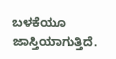ಬಳಕೆಯೂ ಜಾಸ್ತಿಯಾಗುತ್ತಿದೆ.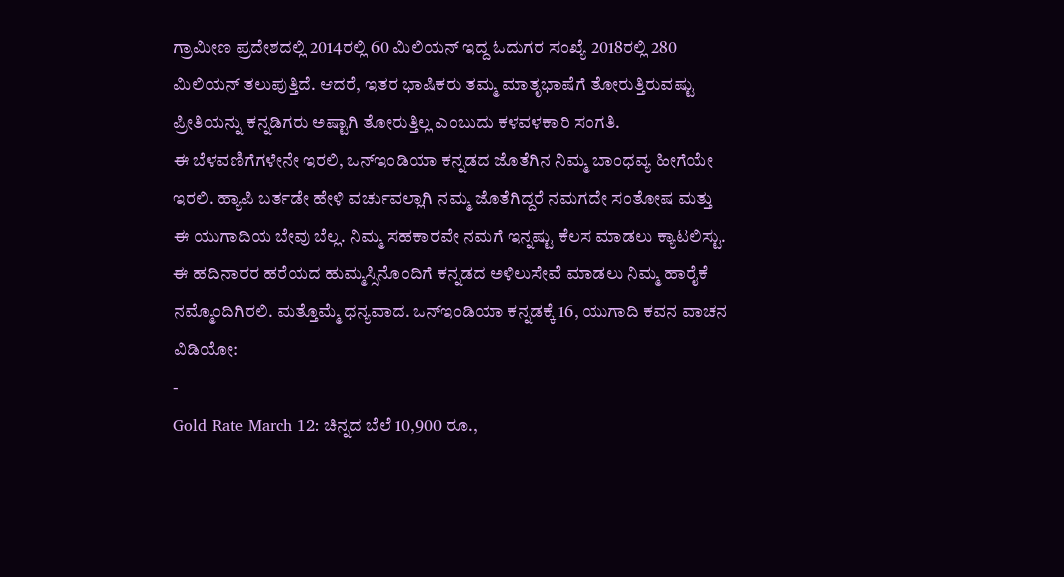ಗ್ರಾಮೀಣ ಪ್ರದೇಶದಲ್ಲಿ 2014ರಲ್ಲಿ 60 ಮಿಲಿಯನ್ ಇದ್ದ ಓದುಗರ ಸಂಖ್ಯೆ 2018ರಲ್ಲಿ 280 ಮಿಲಿಯನ್ ತಲುಪುತ್ತಿದೆ. ಆದರೆ, ಇತರ ಭಾಷಿಕರು ತಮ್ಮ ಮಾತೃಭಾಷೆಗೆ ತೋರುತ್ತಿರುವಷ್ಟು ಪ್ರೀತಿಯನ್ನು ಕನ್ನಡಿಗರು ಅಷ್ಟಾಗಿ ತೋರುತ್ತಿಲ್ಲ ಎಂಬುದು ಕಳವಳಕಾರಿ ಸಂಗತಿ.
ಈ ಬೆಳವಣಿಗೆಗಳೇನೇ ಇರಲಿ, ಒನ್ಇಂಡಿಯಾ ಕನ್ನಡದ ಜೊತೆಗಿನ ನಿಮ್ಮ ಬಾಂಧವ್ಯ ಹೀಗೆಯೇ ಇರಲಿ. ಹ್ಯಾಪಿ ಬರ್ತಡೇ ಹೇಳಿ ವರ್ಚುವಲ್ಲಾಗಿ ನಮ್ಮ ಜೊತೆಗಿದ್ದರೆ ನಮಗದೇ ಸಂತೋಷ ಮತ್ತು ಈ ಯುಗಾದಿಯ ಬೇವು ಬೆಲ್ಲ. ನಿಮ್ಮ ಸಹಕಾರವೇ ನಮಗೆ ಇನ್ನಷ್ಟು ಕೆಲಸ ಮಾಡಲು ಕ್ಯಾಟಲಿಸ್ಟು. ಈ ಹದಿನಾರರ ಹರೆಯದ ಹುಮ್ಮಸ್ಸಿನೊಂದಿಗೆ ಕನ್ನಡದ ಅಳಿಲುಸೇವೆ ಮಾಡಲು ನಿಮ್ಮ ಹಾರೈಕೆ ನಮ್ಮೊಂದಿಗಿರಲಿ. ಮತ್ತೊಮ್ಮೆ ಧನ್ಯವಾದ. ಒನ್ಇಂಡಿಯಾ ಕನ್ನಡಕ್ಕೆ 16, ಯುಗಾದಿ ಕವನ ವಾಚನ ವಿಡಿಯೋ:
-
Gold Rate March 12: ಚಿನ್ನದ ಬೆಲೆ 10,900 ರೂ.,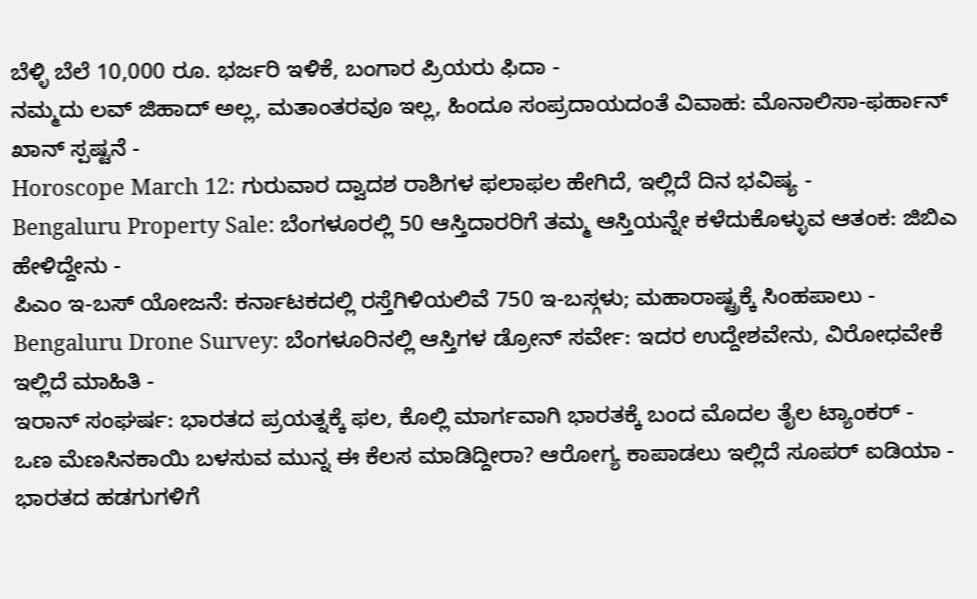ಬೆಳ್ಳಿ ಬೆಲೆ 10,000 ರೂ. ಭರ್ಜರಿ ಇಳಿಕೆ, ಬಂಗಾರ ಪ್ರಿಯರು ಫಿದಾ -
ನಮ್ಮದು ಲವ್ ಜಿಹಾದ್ ಅಲ್ಲ, ಮತಾಂತರವೂ ಇಲ್ಲ, ಹಿಂದೂ ಸಂಪ್ರದಾಯದಂತೆ ವಿವಾಹ: ಮೊನಾಲಿಸಾ-ಫರ್ಹಾನ್ ಖಾನ್ ಸ್ಪಷ್ಟನೆ -
Horoscope March 12: ಗುರುವಾರ ದ್ವಾದಶ ರಾಶಿಗಳ ಫಲಾಫಲ ಹೇಗಿದೆ, ಇಲ್ಲಿದೆ ದಿನ ಭವಿಷ್ಯ -
Bengaluru Property Sale: ಬೆಂಗಳೂರಲ್ಲಿ 50 ಆಸ್ತಿದಾರರಿಗೆ ತಮ್ಮ ಆಸ್ತಿಯನ್ನೇ ಕಳೆದುಕೊಳ್ಳುವ ಆತಂಕ: ಜಿಬಿಎ ಹೇಳಿದ್ದೇನು -
ಪಿಎಂ ಇ-ಬಸ್ ಯೋಜನೆ: ಕರ್ನಾಟಕದಲ್ಲಿ ರಸ್ತೆಗಿಳಿಯಲಿವೆ 750 ಇ-ಬಸ್ಗಳು; ಮಹಾರಾಷ್ಟ್ರಕ್ಕೆ ಸಿಂಹಪಾಲು -
Bengaluru Drone Survey: ಬೆಂಗಳೂರಿನಲ್ಲಿ ಆಸ್ತಿಗಳ ಡ್ರೋನ್ ಸರ್ವೇ: ಇದರ ಉದ್ದೇಶವೇನು, ವಿರೋಧವೇಕೆ ಇಲ್ಲಿದೆ ಮಾಹಿತಿ -
ಇರಾನ್ ಸಂಘರ್ಷ: ಭಾರತದ ಪ್ರಯತ್ನಕ್ಕೆ ಫಲ, ಕೊಲ್ಲಿ ಮಾರ್ಗವಾಗಿ ಭಾರತಕ್ಕೆ ಬಂದ ಮೊದಲ ತೈಲ ಟ್ಯಾಂಕರ್ -
ಒಣ ಮೆಣಸಿನಕಾಯಿ ಬಳಸುವ ಮುನ್ನ ಈ ಕೆಲಸ ಮಾಡಿದ್ದೀರಾ? ಆರೋಗ್ಯ ಕಾಪಾಡಲು ಇಲ್ಲಿದೆ ಸೂಪರ್ ಐಡಿಯಾ -
ಭಾರತದ ಹಡಗುಗಳಿಗೆ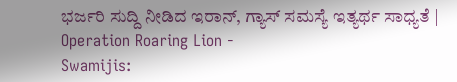ಭರ್ಜರಿ ಸುದ್ದಿ ನೀಡಿದ ಇರಾನ್, ಗ್ಯಾಸ್ ಸಮಸ್ಯೆ ಇತ್ಯರ್ಥ ಸಾಧ್ಯತೆ | Operation Roaring Lion -
Swamijis: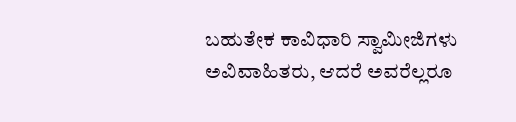ಬಹುತೇಕ ಕಾವಿಧಾರಿ ಸ್ವಾಮೀಜಿಗಳು ಅವಿವಾಹಿತರು, ಆದರೆ ಅವರೆಲ್ಲರೂ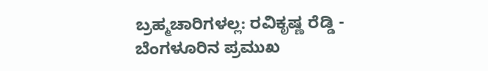ಬ್ರಹ್ಮಚಾರಿಗಳಲ್ಲ: ರವಿಕೃಷ್ಣ ರೆಡ್ಡಿ -
ಬೆಂಗಳೂರಿನ ಪ್ರಮುಖ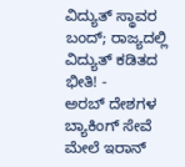ವಿದ್ಯುತ್ ಸ್ಥಾವರ ಬಂದ್; ರಾಜ್ಯದಲ್ಲಿ ವಿದ್ಯುತ್ ಕಡಿತದ ಭೀತಿ! -
ಅರಬ್ ದೇಶಗಳ ಬ್ಯಾಕಿಂಗ್ ಸೇವೆ ಮೇಲೆ ಇರಾನ್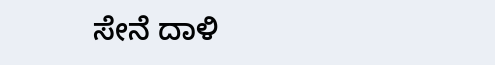ಸೇನೆ ದಾಳಿ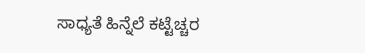ಸಾಧ್ಯತೆ ಹಿನ್ನೆಲೆ ಕಟ್ಟೆಚ್ಚರ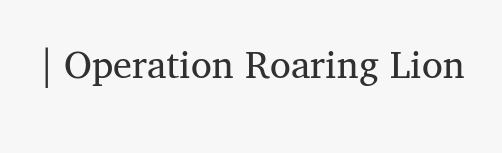| Operation Roaring Lion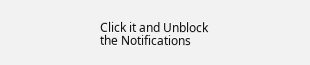Click it and Unblock the Notifications